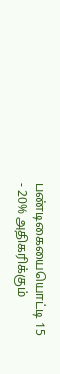பண்டிகையையொட்டி 15 - 20% அதிகரிக்கும்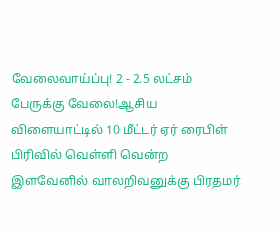வேலைவாய்ப்பு! 2 - 2.5 லட்சம் பேருக்கு வேலை!ஆசிய விளையாட்டில் 10 மீட்டர் ஏர் ரைபிள் பிரிவில் வெள்ளி வென்ற இளவேனில் வாலறிவனுக்கு பிரதமர்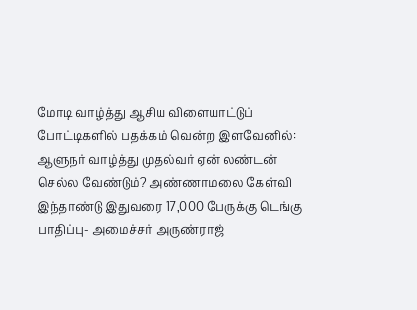மோடி வாழ்த்து ஆசிய விளையாட்டுப் போட்டிகளில் பதக்கம் வென்ற இளவேனில்: ஆளுநர் வாழ்த்து முதல்வர் ஏன் லண்டன் செல்ல வேண்டும்? அண்ணாமலை கேள்வி இந்தாண்டு இதுவரை 17,000 பேருக்கு டெங்கு பாதிப்பு- அமைச்சர் அருண்ராஜ்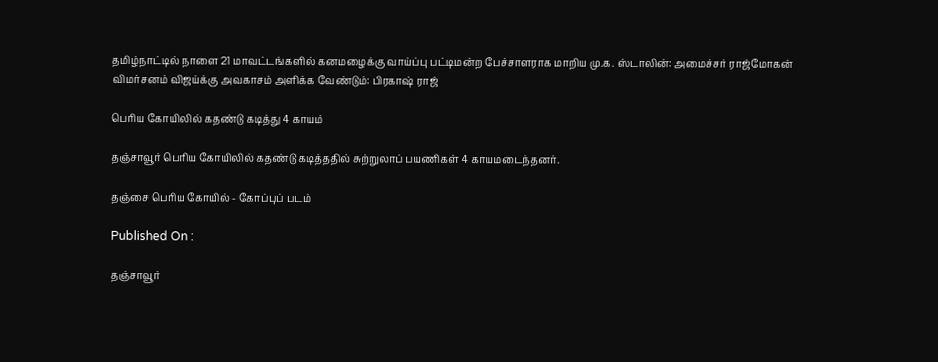தமிழ்நாட்டில் நாளை 21 மாவட்டங்களில் கனமழைக்கு வாய்ப்பு பட்டிமன்ற பேச்சாளராக மாறிய மு.க. ஸ்டாலின்: அமைச்சர் ராஜ்மோகன் விமர்சனம் விஜய்க்கு அவகாசம் அளிக்க வேண்டும்: பிரகாஷ் ராஜ்

பெரிய கோயிலில் கதண்டு கடித்து 4 காயம்

தஞ்சாவூர் பெரிய கோயிலில் கதண்டு கடித்ததில் சுற்றுலாப் பயணிகள் 4 காயமடைந்தனர்.

தஞ்சை பெரிய கோயில் - கோப்புப் படம்

Published On :

தஞ்சாவூர்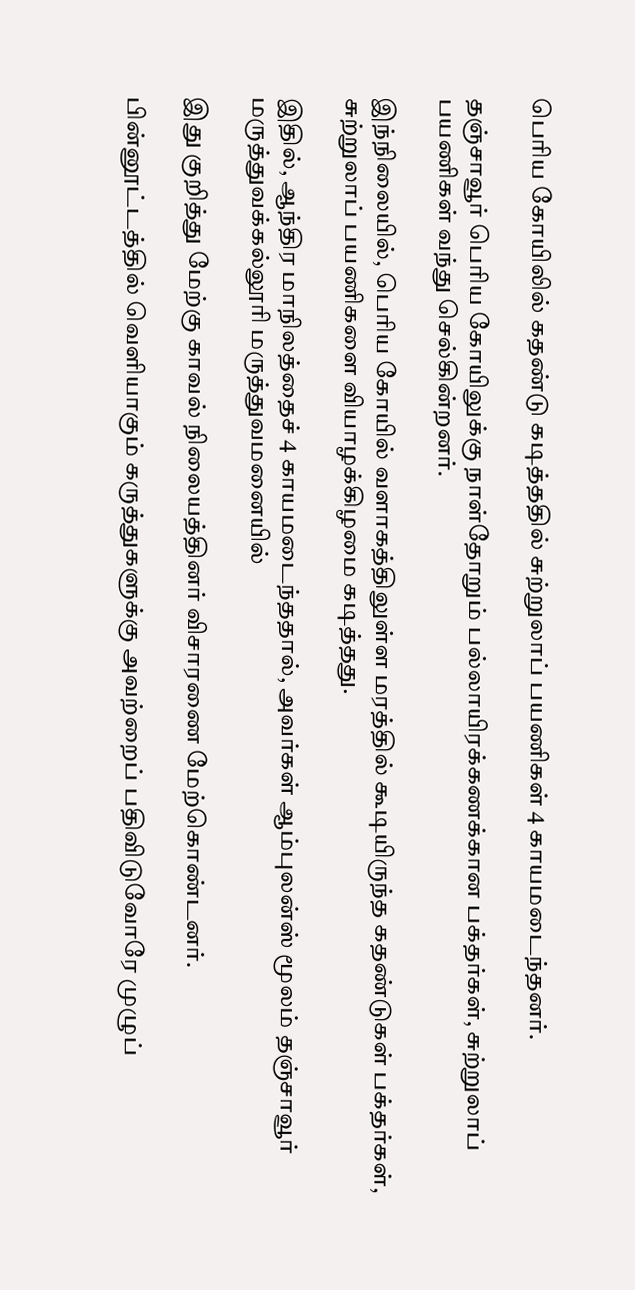பெரிய கோயிலில் கதண்டு கடித்ததில் சுற்றுலாப் பயணிகள் 4 காயமடைந்தனர்.

தஞ்சாவூர் பெரிய கோயிலுக்கு நாள்தோறும் பல்லாயிரக்கணக்கான பக்தர்கள், சுற்றுலாப் பயணிகள் வந்து செல்கின்றனர்.

இந்நிலையில், பெரிய கோயில் வளாகத்திலுள்ள மரத்தில் கூடியிருந்த கதண்டுகள் பக்தர்கள், சுற்றுலாப் பயணிகளை வியாழக்கிழமை கடித்தது.

இதில், ஆந்திர மாநிலத்தைச் 4 காயமடைந்ததால், அவர்கள் ஆம்புலன்ஸ் மூலம் தஞ்சாவூர் மருத்துவக்கல்லூரி மருத்துவமனையில்

இது குறித்து மேற்கு காவல் நிலையத்தினர் விசாரணை மேற்கொண்டனர்.

பின்னூட்டத்தில் வெளியாகும் கருத்துகளுக்கு அவற்றைப் பதிவிடுவோரே முழுப்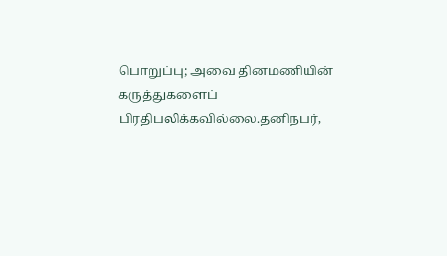பொறுப்பு; அவை தினமணியின் கருத்துகளைப் பிரதிபலிக்கவில்லை.தனிநபர்,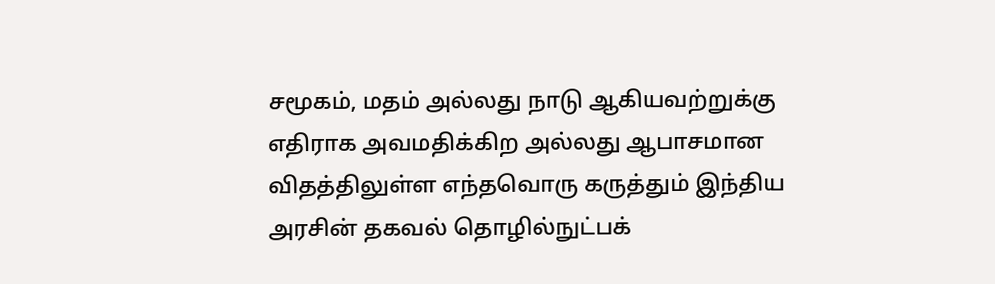சமூகம், மதம் அல்லது நாடு ஆகியவற்றுக்கு எதிராக அவமதிக்கிற அல்லது ஆபாசமான விதத்திலுள்ள எந்தவொரு கருத்தும் இந்திய அரசின் தகவல் தொழில்நுட்பக்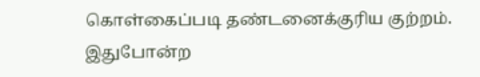கொள்கைப்படி தண்டனைக்குரிய குற்றம். இதுபோன்ற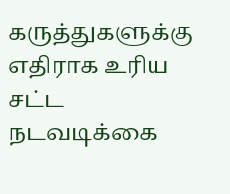கருத்துகளுக்கு எதிராக உரிய சட்ட நடவடிக்கை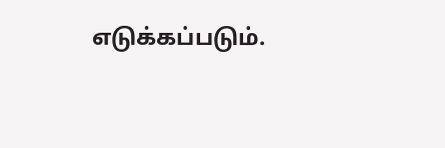எடுக்கப்படும்.